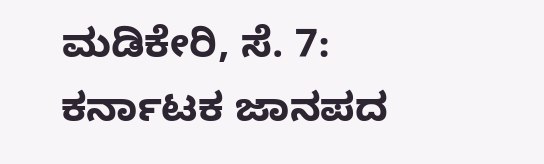ಮಡಿಕೇರಿ, ಸೆ. 7: ಕರ್ನಾಟಕ ಜಾನಪದ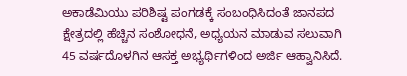ಅಕಾಡೆಮಿಯು ಪರಿಶಿಷ್ಟ ಪಂಗಡಕ್ಕೆ ಸಂಬಂಧಿಸಿದಂತೆ ಜಾನಪದ ಕ್ಷೇತ್ರದಲ್ಲಿ ಹೆಚ್ಚಿನ ಸಂಶೋಧನೆ, ಅಧ್ಯಯನ ಮಾಡುವ ಸಲುವಾಗಿ 45 ವರ್ಷದೊಳಗಿನ ಆಸಕ್ತ ಅಭ್ಯರ್ಥಿಗಳಿಂದ ಅರ್ಜಿ ಆಹ್ವಾನಿಸಿದೆ.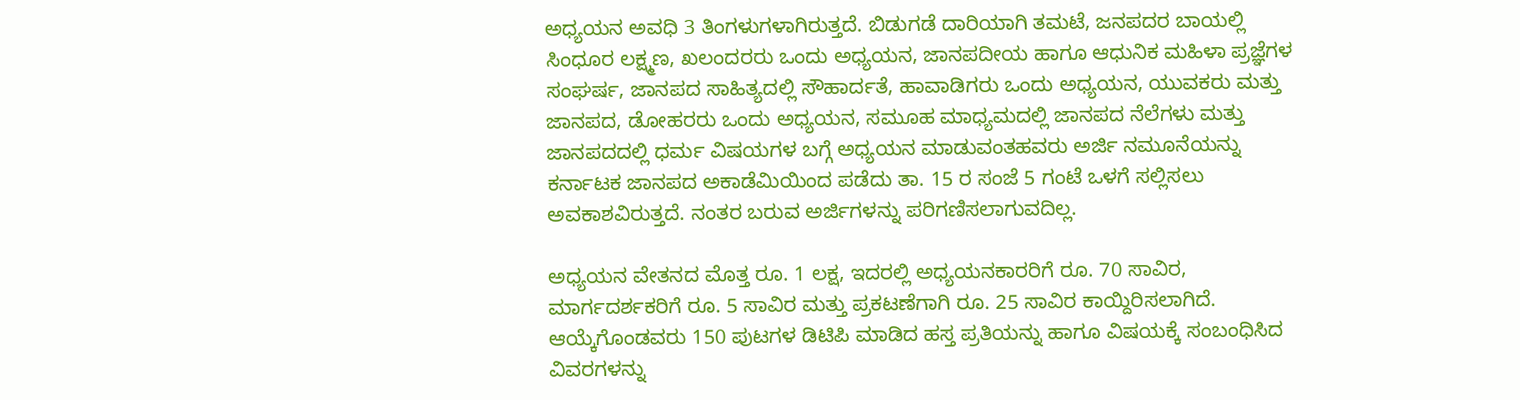ಅಧ್ಯಯನ ಅವಧಿ 3 ತಿಂಗಳುಗಳಾಗಿರುತ್ತದೆ. ಬಿಡುಗಡೆ ದಾರಿಯಾಗಿ ತಮಟೆ, ಜನಪದರ ಬಾಯಲ್ಲಿ ಸಿಂಧೂರ ಲಕ್ಷ್ಮಣ, ಖಲಂದರರು ಒಂದು ಅಧ್ಯಯನ, ಜಾನಪದೀಯ ಹಾಗೂ ಆಧುನಿಕ ಮಹಿಳಾ ಪ್ರಜ್ಞೆಗಳ ಸಂಘರ್ಷ, ಜಾನಪದ ಸಾಹಿತ್ಯದಲ್ಲಿ ಸೌಹಾರ್ದತೆ, ಹಾವಾಡಿಗರು ಒಂದು ಅಧ್ಯಯನ, ಯುವಕರು ಮತ್ತು ಜಾನಪದ, ಡೋಹರರು ಒಂದು ಅಧ್ಯಯನ, ಸಮೂಹ ಮಾಧ್ಯಮದಲ್ಲಿ ಜಾನಪದ ನೆಲೆಗಳು ಮತ್ತು ಜಾನಪದದಲ್ಲಿ ಧರ್ಮ ವಿಷಯಗಳ ಬಗ್ಗೆ ಅಧ್ಯಯನ ಮಾಡುವಂತಹವರು ಅರ್ಜಿ ನಮೂನೆಯನ್ನು ಕರ್ನಾಟಕ ಜಾನಪದ ಅಕಾಡೆಮಿಯಿಂದ ಪಡೆದು ತಾ. 15 ರ ಸಂಜೆ 5 ಗಂಟೆ ಒಳಗೆ ಸಲ್ಲಿಸಲು ಅವಕಾಶವಿರುತ್ತದೆ. ನಂತರ ಬರುವ ಅರ್ಜಿಗಳನ್ನು ಪರಿಗಣಿಸಲಾಗುವದಿಲ್ಲ.

ಅಧ್ಯಯನ ವೇತನದ ಮೊತ್ತ ರೂ. 1 ಲಕ್ಷ, ಇದರಲ್ಲಿ ಅಧ್ಯಯನಕಾರರಿಗೆ ರೂ. 70 ಸಾವಿರ, ಮಾರ್ಗದರ್ಶಕರಿಗೆ ರೂ. 5 ಸಾವಿರ ಮತ್ತು ಪ್ರಕಟಣೆಗಾಗಿ ರೂ. 25 ಸಾವಿರ ಕಾಯ್ದಿರಿಸಲಾಗಿದೆ. ಆಯ್ಕೆಗೊಂಡವರು 150 ಪುಟಗಳ ಡಿಟಿಪಿ ಮಾಡಿದ ಹಸ್ತ ಪ್ರತಿಯನ್ನು ಹಾಗೂ ವಿಷಯಕ್ಕೆ ಸಂಬಂಧಿಸಿದ ವಿವರಗಳನ್ನು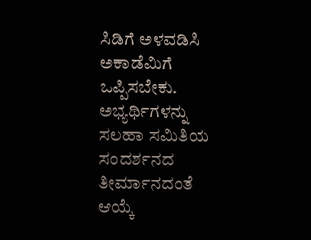ಸಿಡಿಗೆ ಅಳವಡಿಸಿ ಅಕಾಡೆಮಿಗೆ ಒಪ್ಪಿಸಬೇಕು. ಅಭ್ಯರ್ಥಿಗಳನ್ನು ಸಲಹಾ ಸಮಿತಿಯ ಸಂದರ್ಶನದ ತೀರ್ಮಾನದಂತೆ ಆಯ್ಕೆ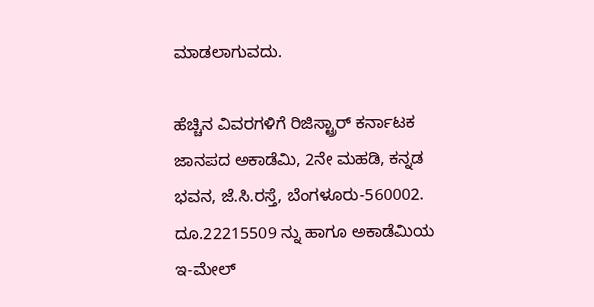ಮಾಡಲಾಗುವದು.

ಹೆಚ್ಚಿನ ವಿವರಗಳಿಗೆ ರಿಜಿಸ್ಟ್ರಾರ್ ಕರ್ನಾಟಕ ಜಾನಪದ ಅಕಾಡೆಮಿ, 2ನೇ ಮಹಡಿ, ಕನ್ನಡ ಭವನ, ಜೆ.ಸಿ.ರಸ್ತೆ, ಬೆಂಗಳೂರು-560002. ದೂ.22215509 ನ್ನು ಹಾಗೂ ಅಕಾಡೆಮಿಯ ಇ-ಮೇಲ್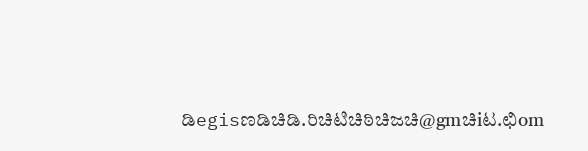ಡಿegisಣಡಿಚಿಡಿ.ರಿಚಿಟಿಚಿಠಿಚಿಜಚಿ@gmಚಿiಟ.ಛಿom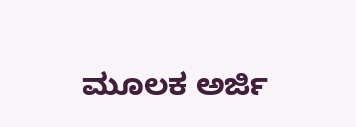ಮೂಲಕ ಅರ್ಜಿ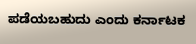ಪಡೆಯಬಹುದು ಎಂದು ಕರ್ನಾಟಕ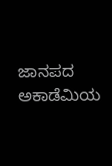ಜಾನಪದ ಅಕಾಡೆಮಿಯ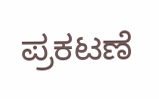ಪ್ರಕಟಣೆ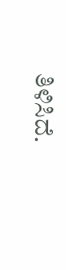ತಿಳಿಸಿದೆ.